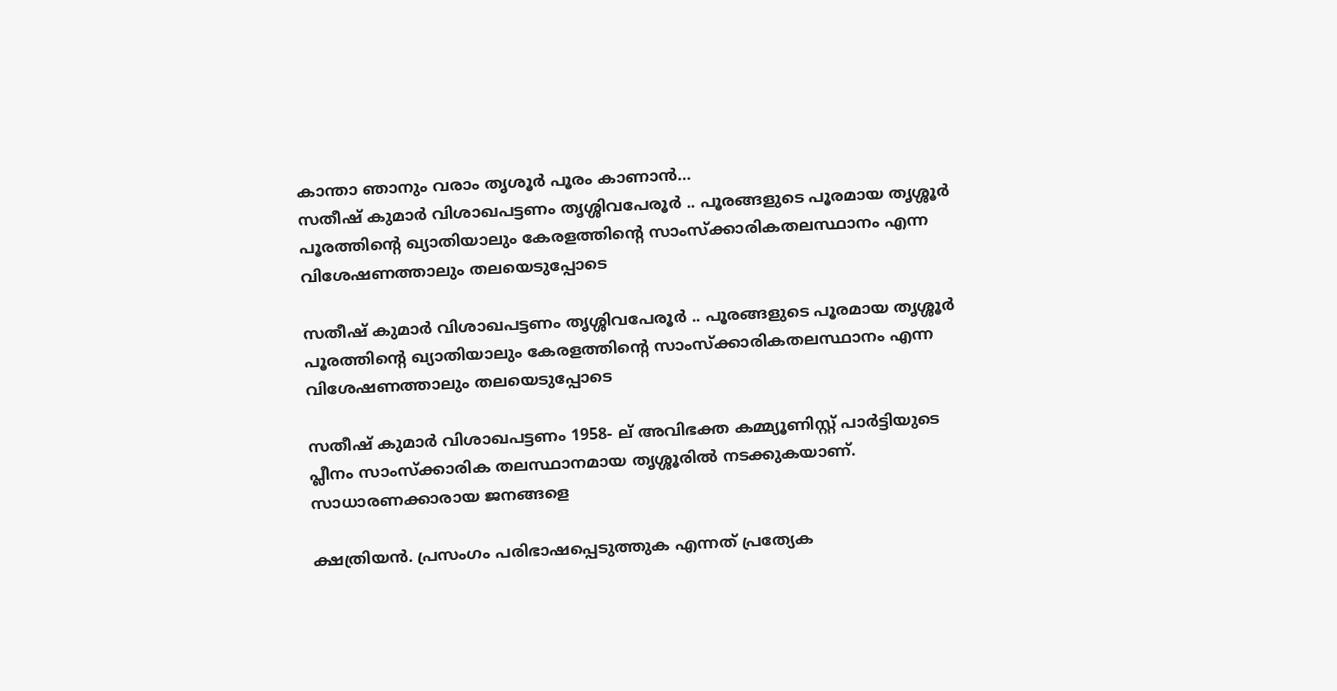കാന്താ ഞാനും വരാം തൃശൂർ പൂരം കാണാൻ…
സതീഷ് കുമാർ വിശാഖപട്ടണം തൃശ്ശിവപേരൂർ .. പൂരങ്ങളുടെ പൂരമായ തൃശ്ശൂർ പൂരത്തിന്റെ ഖ്യാതിയാലും കേരളത്തിന്റെ സാംസ്ക്കാരികതലസ്ഥാനം എന്ന വിശേഷണത്താലും തലയെടുപ്പോടെ

സതീഷ് കുമാർ വിശാഖപട്ടണം തൃശ്ശിവപേരൂർ .. പൂരങ്ങളുടെ പൂരമായ തൃശ്ശൂർ പൂരത്തിന്റെ ഖ്യാതിയാലും കേരളത്തിന്റെ സാംസ്ക്കാരികതലസ്ഥാനം എന്ന വിശേഷണത്താലും തലയെടുപ്പോടെ

സതീഷ് കുമാർ വിശാഖപട്ടണം 1958- ല് അവിഭക്ത കമ്മ്യൂണിസ്റ്റ് പാർട്ടിയുടെ പ്ലീനം സാംസ്ക്കാരിക തലസ്ഥാനമായ തൃശ്ശൂരിൽ നടക്കുകയാണ്. സാധാരണക്കാരായ ജനങ്ങളെ

ക്ഷത്രിയൻ. പ്രസംഗം പരിഭാഷപ്പെടുത്തുക എന്നത് പ്രത്യേക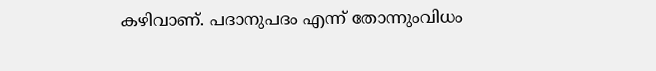കഴിവാണ്. പദാനുപദം എന്ന് തോന്നുംവിധം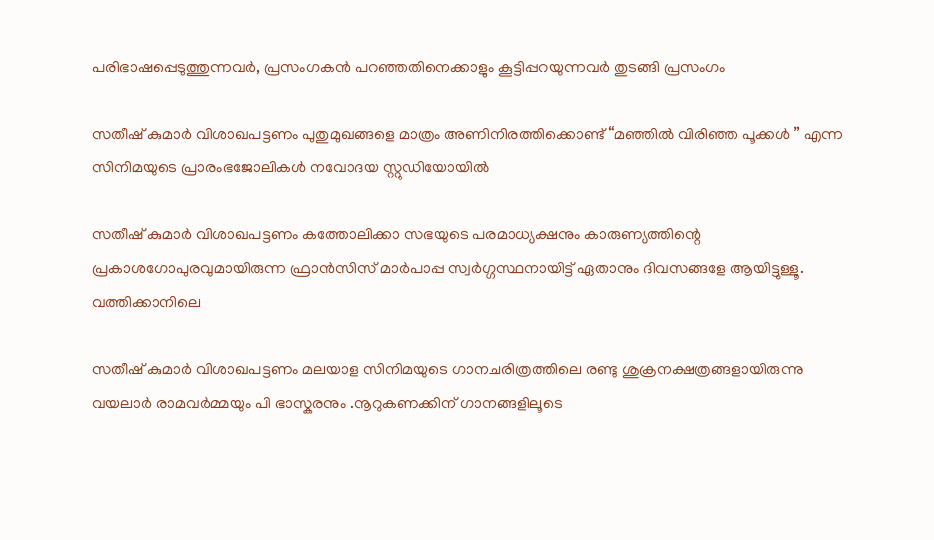പരിഭാഷപ്പെടുത്തുന്നവർ, പ്രസംഗകൻ പറഞ്ഞതിനെക്കാളും കൂട്ടിപ്പറയുന്നവർ തുടങ്ങി പ്രസംഗം

സതീഷ് കുമാർ വിശാഖപട്ടണം പുതുമുഖങ്ങളെ മാത്രം അണിനിരത്തിക്കൊണ്ട് “മഞ്ഞിൽ വിരിഞ്ഞ പൂക്കൾ ” എന്ന സിനിമയുടെ പ്രാരംഭജോലികൾ നവോദയ സ്റ്റുഡിയോയിൽ

സതീഷ് കുമാർ വിശാഖപട്ടണം കത്തോലിക്കാ സഭയുടെ പരമാധ്യക്ഷനും കാരുണ്യത്തിന്റെ പ്രകാശഗോപുരവുമായിരുന്ന ഫ്രാൻസിസ് മാർപാപ്പ സ്വർഗ്ഗസ്ഥനായിട്ട് ഏതാനും ദിവസങ്ങളേ ആയിട്ടുള്ളൂ. വത്തിക്കാനിലെ

സതീഷ് കുമാർ വിശാഖപട്ടണം മലയാള സിനിമയുടെ ഗാനചരിത്രത്തിലെ രണ്ടു ശുക്രനക്ഷത്രങ്ങളായിരുന്നു വയലാർ രാമവർമ്മയും പി ഭാസ്കരനും .നൂറുകണക്കിന് ഗാനങ്ങളിലൂടെ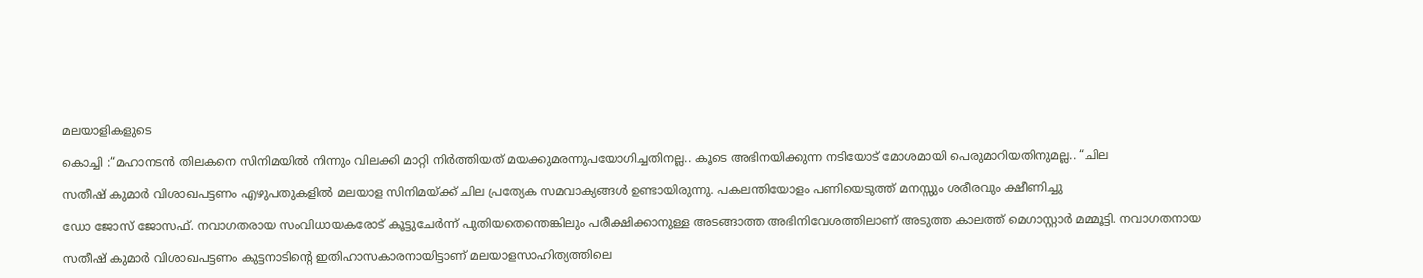മലയാളികളുടെ

കൊച്ചി :“മഹാനടൻ തിലകനെ സിനിമയിൽ നിന്നും വിലക്കി മാറ്റി നിർത്തിയത് മയക്കുമരന്നുപയോഗിച്ചതിനല്ല.. കൂടെ അഭിനയിക്കുന്ന നടിയോട് മോശമായി പെരുമാറിയതിനുമല്ല.. “ചില

സതീഷ് കുമാർ വിശാഖപട്ടണം എഴുപതുകളിൽ മലയാള സിനിമയ്ക്ക് ചില പ്രത്യേക സമവാക്യങ്ങൾ ഉണ്ടായിരുന്നു. പകലന്തിയോളം പണിയെടുത്ത് മനസ്സും ശരീരവും ക്ഷീണിച്ചു

ഡോ ജോസ് ജോസഫ്. നവാഗതരായ സംവിധായകരോട് കൂട്ടുചേർന്ന് പുതിയതെന്തെങ്കിലും പരീക്ഷിക്കാനുള്ള അടങ്ങാത്ത അഭിനിവേശത്തിലാണ് അടുത്ത കാലത്ത് മെഗാസ്റ്റാർ മമ്മൂട്ടി. നവാഗതനായ

സതീഷ് കുമാർ വിശാഖപട്ടണം കുട്ടനാടിന്റെ ഇതിഹാസകാരനായിട്ടാണ് മലയാളസാഹിത്യത്തിലെ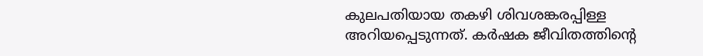കുലപതിയായ തകഴി ശിവശങ്കരപ്പിള്ള അറിയപ്പെടുന്നത്. കർഷക ജീവിതത്തിന്റെ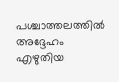പശ്ചാത്തലത്തിൽ അദ്ദേഹം എഴുതിയ